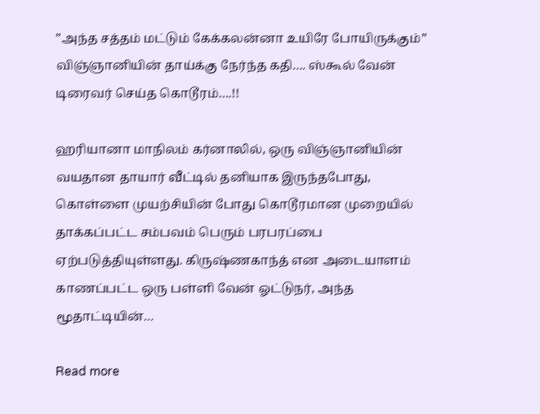”அந்த சத்தம் மட்டும் கேக்கலன்னா உயிரே போயிருக்கும்” விஞ்ஞானியின் தாய்க்கு நேர்ந்த கதி…. ஸ்கூல் வேன் டிரைவர் செய்த கொடூரம்….!!

ஹரியானா மாநிலம் கர்னாலில், ஒரு விஞ்ஞானியின் வயதான தாயார் வீட்டில் தனியாக இருந்தபோது, கொள்ளை முயற்சியின் போது கொடூரமான முறையில் தாக்கப்பட்ட சம்பவம் பெரும் பரபரப்பை ஏற்படுத்தியுள்ளது. கிருஷ்ணகாந்த் என அடையாளம் காணப்பட்ட ஒரு பள்ளி வேன் ஓட்டுநர், அந்த மூதாட்டியின்…

Read more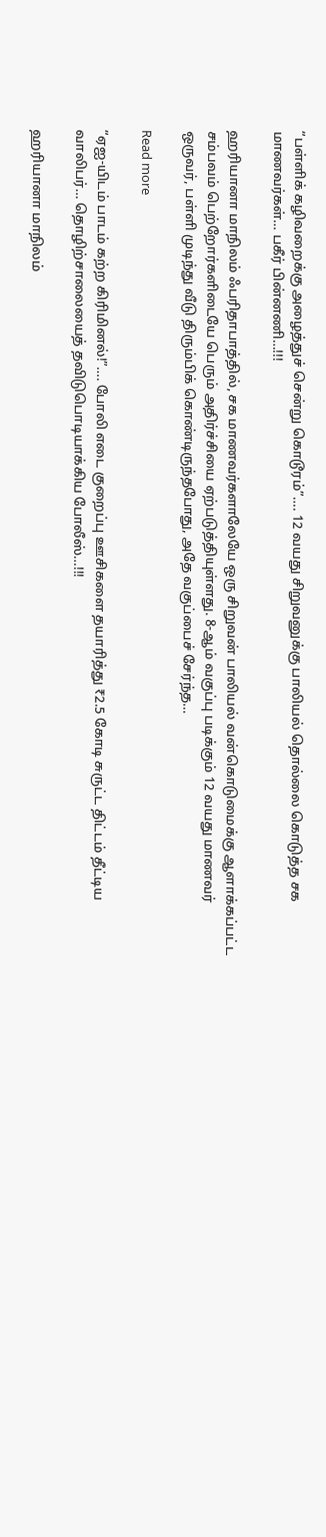“பள்ளிக் கழிவறைக்கு அழைத்துச் சென்று கொடூரம்”…. 12 வயது சிறுவனுக்கு பாலியல் தொல்லை கொடுத்த சக மாணவர்கள்… பகீர் பின்னணி…!!!

ஹரியானா மாநிலம் ஃபரிதாபாத்தில், சக மாணவர்களாலேயே ஒரு சிறுவன் பாலியல் வன்கொடுமைக்கு ஆளாக்கப்பட்ட சம்பவம் பெற்றோர்களிடையே பெரும் அதிர்ச்சியை ஏற்படுத்தியுள்ளது. 8-ஆம் வகுப்பு படிக்கும் 12 வயது மாணவர் ஒருவர், பள்ளி முடிந்து வீடு திரும்பிக் கொண்டிருந்தபோது, அதே வகுப்பைச் சேர்ந்த…

Read more

“ஏஐ-யிடம் பாடம் கற்ற கிரிமினல்!”…. போலி எடை குறைப்பு ஊசிகளை தயாரித்து ₹2.5 கோடி சுருட்ட திட்டம் தீட்டிய வாலிபர்… தொழிற்சாலையைத் தவிடுபொடியாக்கிய போலீஸ்…!!!

ஹரியானா மாநிலம்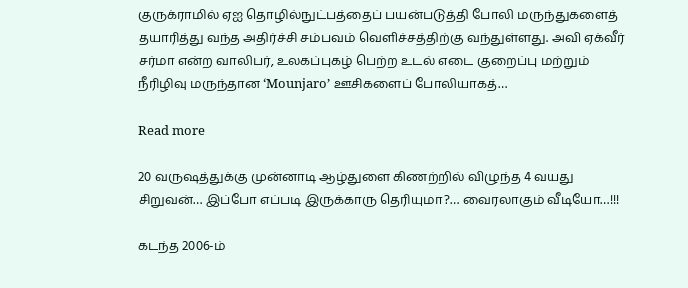குருக்ராமில் ஏஐ தொழில்நுட்பத்தைப் பயன்படுத்தி போலி மருந்துகளைத் தயாரித்து வந்த அதிர்ச்சி சம்பவம் வெளிச்சத்திற்கு வந்துள்ளது. அவி ஏக்வீர் சர்மா என்ற வாலிபர், உலகப்புகழ் பெற்ற உடல் எடை குறைப்பு மற்றும் நீரிழிவு மருந்தான ‘Mounjaro’ ஊசிகளைப் போலியாகத்…

Read more

20 வருஷத்துக்கு முன்னாடி ஆழ்துளை கிணற்றில் விழுந்த 4 வயது சிறுவன்… இப்போ எப்படி இருக்காரு தெரியுமா?… வைரலாகும் வீடியோ…!!!

கடந்த 2006-ம்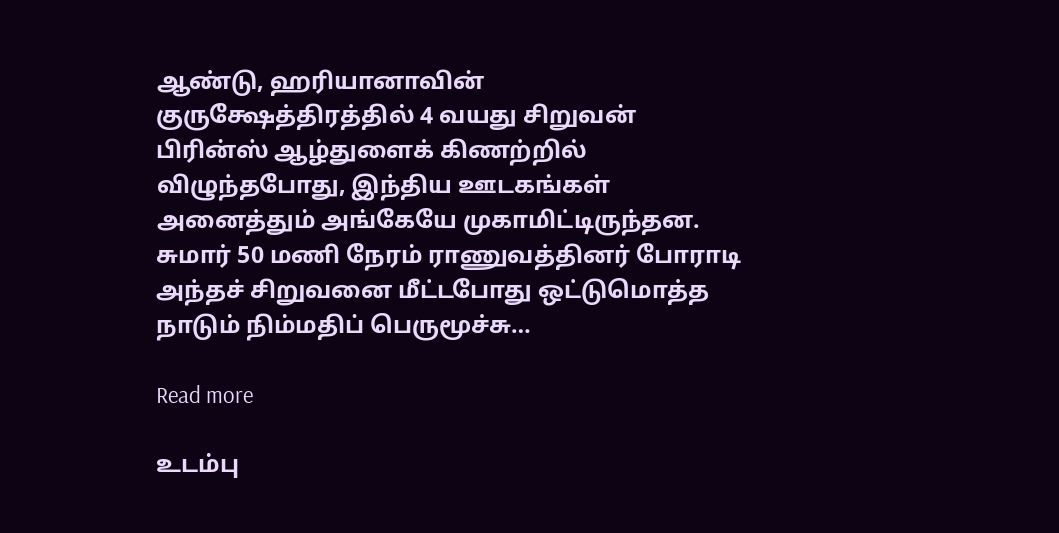ஆண்டு, ஹரியானாவின் குருக்ஷேத்திரத்தில் 4 வயது சிறுவன் பிரின்ஸ் ஆழ்துளைக் கிணற்றில் விழுந்தபோது, இந்திய ஊடகங்கள் அனைத்தும் அங்கேயே முகாமிட்டிருந்தன. சுமார் 50 மணி நேரம் ராணுவத்தினர் போராடி அந்தச் சிறுவனை மீட்டபோது ஒட்டுமொத்த நாடும் நிம்மதிப் பெருமூச்சு…

Read more

உடம்பு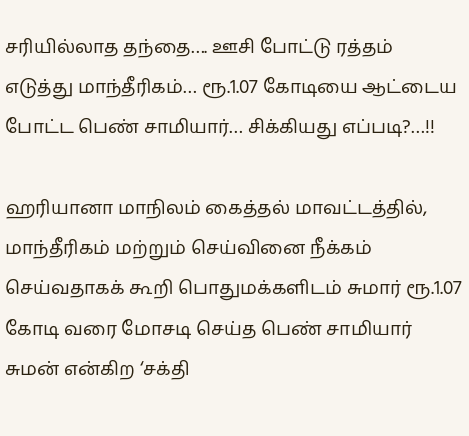சரியில்லாத தந்தை…. ஊசி போட்டு ரத்தம் எடுத்து மாந்தீரிகம்… ரூ.1.07 கோடியை ஆட்டைய போட்ட பெண் சாமியார்… சிக்கியது எப்படி?…!!

ஹரியானா மாநிலம் கைத்தல் மாவட்டத்தில், மாந்தீரிகம் மற்றும் செய்வினை நீக்கம் செய்வதாகக் கூறி பொதுமக்களிடம் சுமார் ரூ.1.07 கோடி வரை மோசடி செய்த பெண் சாமியார் சுமன் என்கிற ‘சக்தி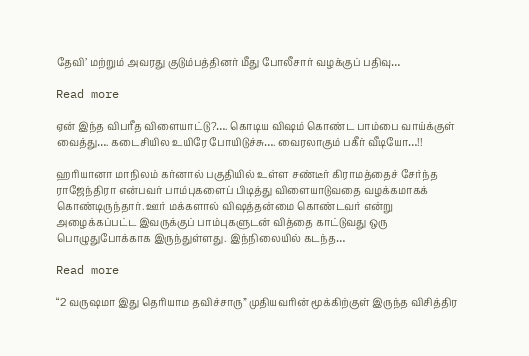தேவி’ மற்றும் அவரது குடும்பத்தினர் மீது போலீசார் வழக்குப் பதிவு…

Read more

ஏன் இந்த விபரீத விளையாட்டு?…. கொடிய விஷம் கொண்ட பாம்பை வாய்க்குள் வைத்து…. கடைசியில உயிரே போயிடுச்சு…. வைரலாகும் பகீர் வீடியோ…!!

ஹரியானா மாநிலம் கர்னால் பகுதியில் உள்ள சண்டீர் கிராமத்தைச் சேர்ந்த ராஜேந்திரா என்பவர் பாம்புகளைப் பிடித்து விளையாடுவதை வழக்கமாகக் கொண்டிருந்தார். ஊர் மக்களால் விஷத்தன்மை கொண்டவர் என்று அழைக்கப்பட்ட இவருக்குப் பாம்புகளுடன் வித்தை காட்டுவது ஒரு பொழுதுபோக்காக இருந்துள்ளது. இந்நிலையில் கடந்த…

Read more

“2 வருஷமா இது தெரியாம தவிச்சாரு” முதியவரின் மூக்கிற்குள் இருந்த விசித்திர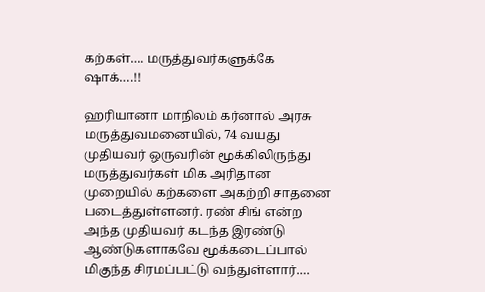கற்கள்…. மருத்துவர்களுக்கே ஷாக்….!!

ஹரியானா மாநிலம் கர்னால் அரசு மருத்துவமனையில், 74 வயது முதியவர் ஒருவரின் மூக்கிலிருந்து மருத்துவர்கள் மிக அரிதான முறையில் கற்களை அகற்றி சாதனை படைத்துள்ளனர். ரண் சிங் என்ற அந்த முதியவர் கடந்த இரண்டு ஆண்டுகளாகவே மூக்கடைப்பால் மிகுந்த சிரமப்பட்டு வந்துள்ளார்.…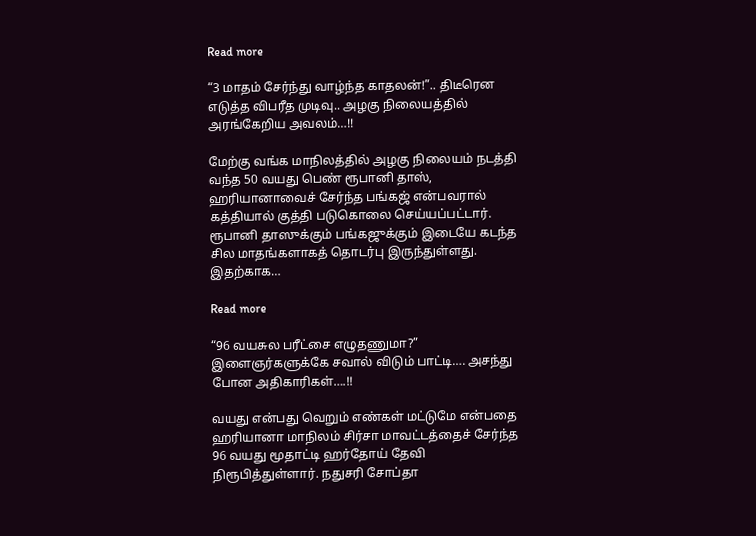Read more

“3 மாதம் சேர்ந்து வாழ்ந்த காதலன்!”.. திடீரென எடுத்த விபரீத முடிவு.. அழகு நிலையத்தில் அரங்கேறிய அவலம்…!!

மேற்கு வங்க மாநிலத்தில் அழகு நிலையம் நடத்தி வந்த 50 வயது பெண் ரூபானி தாஸ், ஹரியானாவைச் சேர்ந்த பங்கஜ் என்பவரால் கத்தியால் குத்தி படுகொலை செய்யப்பட்டார். ரூபானி தாஸுக்கும் பங்கஜுக்கும் இடையே கடந்த சில மாதங்களாகத் தொடர்பு இருந்துள்ளது. இதற்காக…

Read more

“96 வயசுல பரீட்சை எழுதணுமா?” இளைஞர்களுக்கே சவால் விடும் பாட்டி…. அசந்து போன அதிகாரிகள்….!!

வயது என்பது வெறும் எண்கள் மட்டுமே என்பதை ஹரியானா மாநிலம் சிர்சா மாவட்டத்தைச் சேர்ந்த 96 வயது மூதாட்டி ஹர்தோய் தேவி நிரூபித்துள்ளார். நதுசரி சோப்தா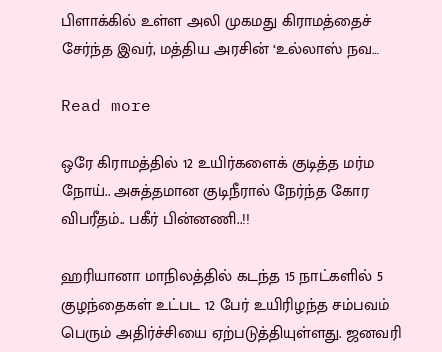பிளாக்கில் உள்ள அலி முகமது கிராமத்தைச் சேர்ந்த இவர், மத்திய அரசின் ‘உல்லாஸ் நவ…

Read more

ஒரே கிராமத்தில் 12 உயிர்களைக் குடித்த மர்ம நோய்.. அசுத்தமான குடிநீரால் நேர்ந்த கோர விபரீதம்.. பகீர் பின்னணி..!!

ஹரியானா மாநிலத்தில் கடந்த 15 நாட்களில் 5 குழந்தைகள் உட்பட 12 பேர் உயிரிழந்த சம்பவம் பெரும் அதிர்ச்சியை ஏற்படுத்தியுள்ளது. ஜனவரி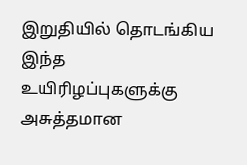இறுதியில் தொடங்கிய இந்த உயிரிழப்புகளுக்கு அசுத்தமான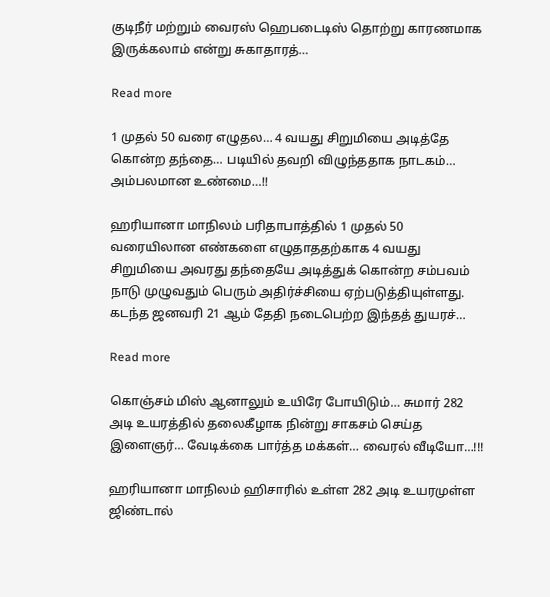குடிநீர் மற்றும் வைரஸ் ஹெபடைடிஸ் தொற்று காரணமாக இருக்கலாம் என்று சுகாதாரத்…

Read more

1 முதல் 50 வரை எழுதல… 4 வயது சிறுமியை அடித்தே கொன்ற தந்தை… படியில் தவறி விழுந்ததாக நாடகம்… அம்பலமான உண்மை…!!

ஹரியானா மாநிலம் பரிதாபாத்தில் 1 முதல் 50 வரையிலான எண்களை எழுதாததற்காக 4 வயது சிறுமியை அவரது தந்தையே அடித்துக் கொன்ற சம்பவம் நாடு முழுவதும் பெரும் அதிர்ச்சியை ஏற்படுத்தியுள்ளது. கடந்த ஜனவரி 21 ஆம் தேதி நடைபெற்ற இந்தத் துயரச்…

Read more

கொஞ்சம் மிஸ் ஆனாலும் உயிரே போயிடும்… சுமார் 282 அடி உயரத்தில் தலைகீழாக நின்று சாகசம் செய்த இளைஞர்… வேடிக்கை பார்த்த மக்கள்… வைரல் வீடியோ…!!!

ஹரியானா மாநிலம் ஹிசாரில் உள்ள 282 அடி உயரமுள்ள ஜிண்டால்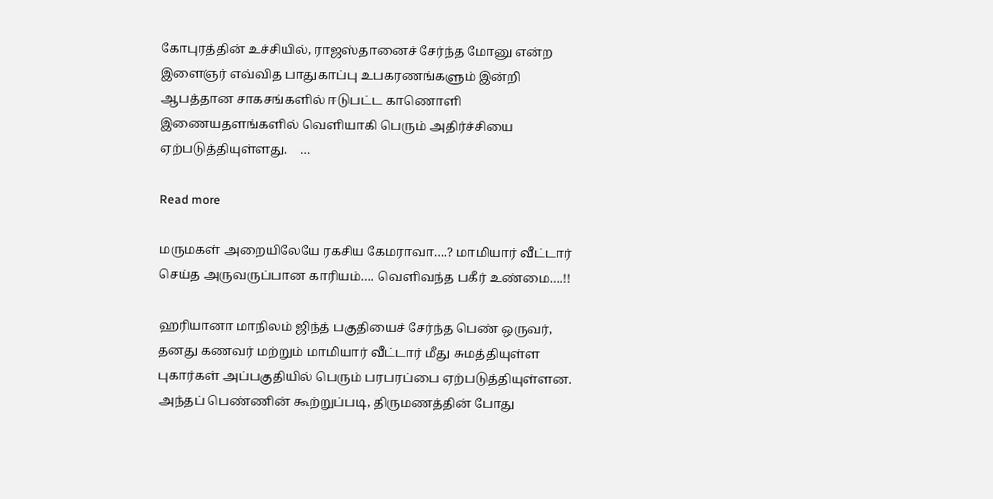கோபுரத்தின் உச்சியில், ராஜஸ்தானைச் சேர்ந்த மோனு என்ற இளைஞர் எவ்வித பாதுகாப்பு உபகரணங்களும் இன்றி ஆபத்தான சாகசங்களில் ஈடுபட்ட காணொளி இணையதளங்களில் வெளியாகி பெரும் அதிர்ச்சியை ஏற்படுத்தியுள்ளது.    …

Read more

மருமகள் அறையிலேயே ரகசிய கேமராவா….? மாமியார் வீட்டார் செய்த அருவருப்பான காரியம்…. வெளிவந்த பகீர் உண்மை….!!

ஹரியானா மாநிலம் ஜிந்த் பகுதியைச் சேர்ந்த பெண் ஒருவர், தனது கணவர் மற்றும் மாமியார் வீட்டார் மீது சுமத்தியுள்ள புகார்கள் அப்பகுதியில் பெரும் பரபரப்பை ஏற்படுத்தியுள்ளன. அந்தப் பெண்ணின் கூற்றுப்படி, திருமணத்தின் போது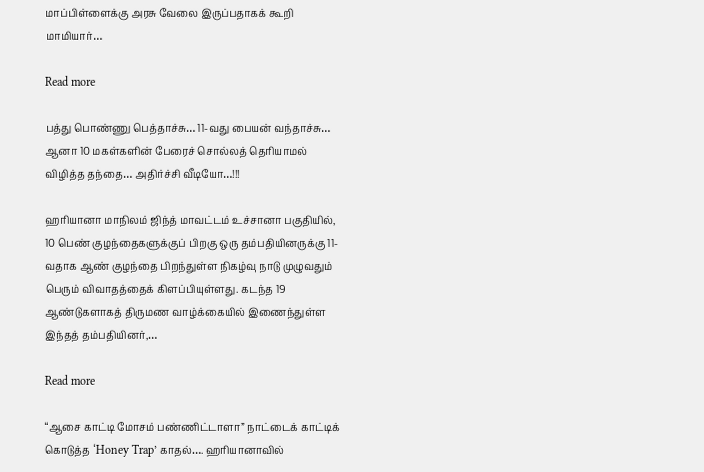மாப்பிள்ளைக்கு அரசு வேலை இருப்பதாகக் கூறி மாமியார்…

Read more

பத்து பொண்ணு பெத்தாச்சு… 11-வது பையன் வந்தாச்சு… ஆனா 10 மகள்களின் பேரைச் சொல்லத் தெரியாமல் விழித்த தந்தை… அதிர்ச்சி வீடியோ…!!!

ஹரியானா மாநிலம் ஜிந்த் மாவட்டம் உச்சானா பகுதியில், 10 பெண் குழந்தைகளுக்குப் பிறகு ஒரு தம்பதியினருக்கு 11-வதாக ஆண் குழந்தை பிறந்துள்ள நிகழ்வு நாடு முழுவதும் பெரும் விவாதத்தைக் கிளப்பியுள்ளது. கடந்த 19 ஆண்டுகளாகத் திருமண வாழ்க்கையில் இணைந்துள்ள இந்தத் தம்பதியினர்,…

Read more

“ஆசை காட்டி மோசம் பண்ணிட்டாளா” நாட்டைக் காட்டிக் கொடுத்த ‘Honey Trap’ காதல்…. ஹரியானாவில்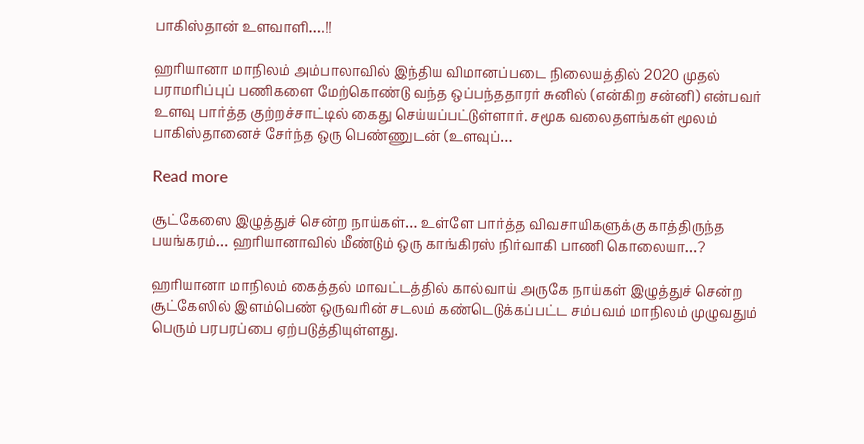பாகிஸ்தான் உளவாளி….!!

ஹரியானா மாநிலம் அம்பாலாவில் இந்திய விமானப்படை நிலையத்தில் 2020 முதல் பராமரிப்புப் பணிகளை மேற்கொண்டு வந்த ஒப்பந்ததாரர் சுனில் (என்கிற சன்னி) என்பவர் உளவு பார்த்த குற்றச்சாட்டில் கைது செய்யப்பட்டுள்ளார். சமூக வலைதளங்கள் மூலம் பாகிஸ்தானைச் சேர்ந்த ஒரு பெண்ணுடன் (உளவுப்…

Read more

சூட்கேஸை இழுத்துச் சென்ற நாய்கள்… உள்ளே பார்த்த விவசாயிகளுக்கு காத்திருந்த பயங்கரம்… ஹரியானாவில் மீண்டும் ஒரு காங்கிரஸ் நிர்வாகி பாணி கொலையா…?

ஹரியானா மாநிலம் கைத்தல் மாவட்டத்தில் கால்வாய் அருகே நாய்கள் இழுத்துச் சென்ற சூட்கேஸில் இளம்பெண் ஒருவரின் சடலம் கண்டெடுக்கப்பட்ட சம்பவம் மாநிலம் முழுவதும் பெரும் பரபரப்பை ஏற்படுத்தியுள்ளது.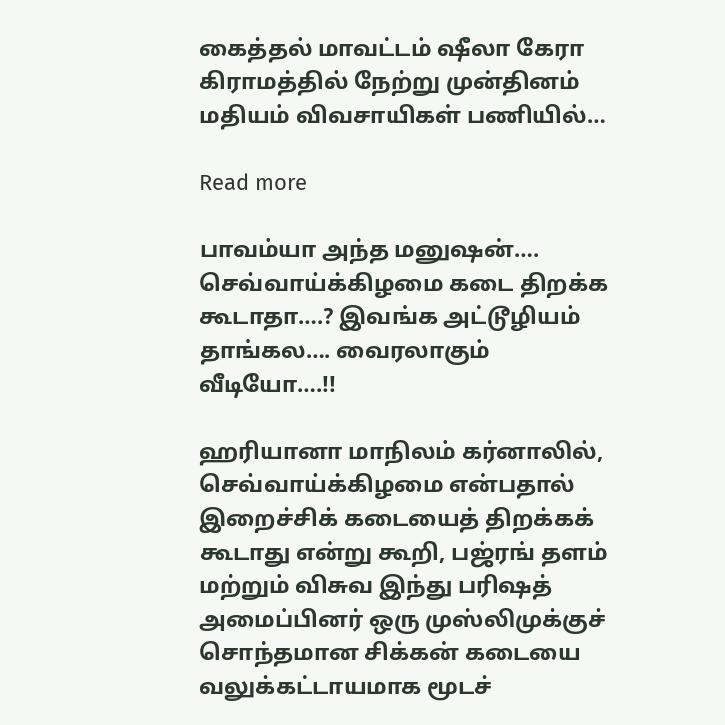கைத்தல் மாவட்டம் ஷீலா கேரா கிராமத்தில் நேற்று முன்தினம் மதியம் விவசாயிகள் பணியில்…

Read more

பாவம்யா அந்த மனுஷன்…. செவ்வாய்க்கிழமை கடை திறக்க கூடாதா….? இவங்க அட்டூழியம் தாங்கல…. வைரலாகும் வீடியோ….!!

ஹரியானா மாநிலம் கர்னாலில், செவ்வாய்க்கிழமை என்பதால் இறைச்சிக் கடையைத் திறக்கக் கூடாது என்று கூறி, பஜ்ரங் தளம் மற்றும் விசுவ இந்து பரிஷத் அமைப்பினர் ஒரு முஸ்லிமுக்குச் சொந்தமான சிக்கன் கடையை வலுக்கட்டாயமாக மூடச்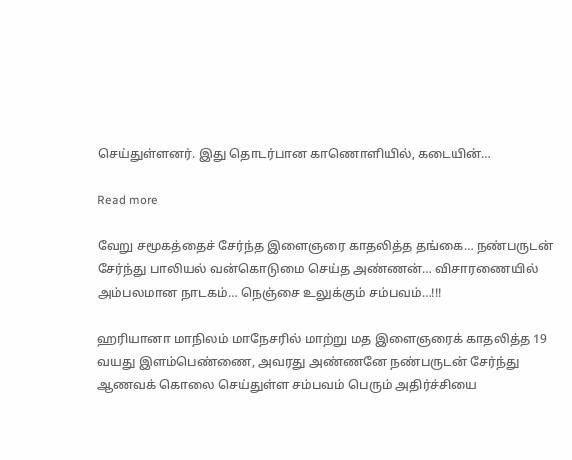செய்துள்ளனர். இது தொடர்பான காணொளியில், கடையின்…

Read more

வேறு சமூகத்தைச் சேர்ந்த இளைஞரை காதலித்த தங்கை… நண்பருடன் சேர்ந்து பாலியல் வன்கொடுமை செய்த அண்ணன்… விசாரணையில் அம்பலமான நாடகம்… நெஞ்சை உலுக்கும் சம்பவம்…!!!

ஹரியானா மாநிலம் மாநேசரில் மாற்று மத இளைஞரைக் காதலித்த 19 வயது இளம்பெண்ணை, அவரது அண்ணனே நண்பருடன் சேர்ந்து ஆணவக் கொலை செய்துள்ள சம்பவம் பெரும் அதிர்ச்சியை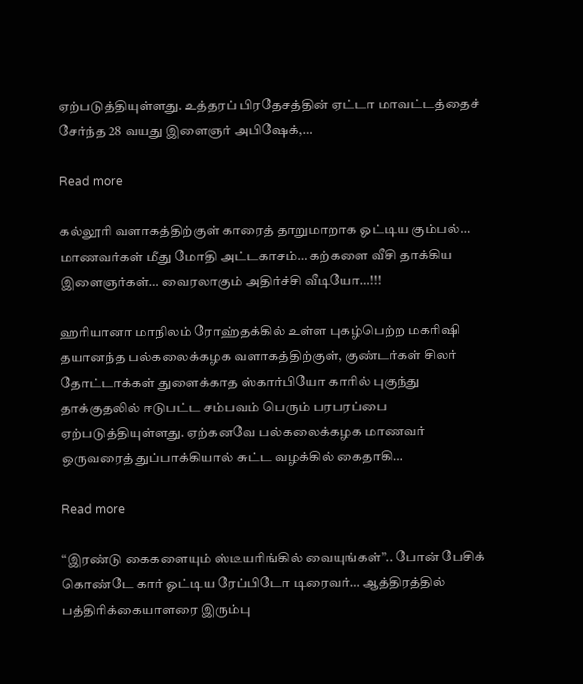ஏற்படுத்தியுள்ளது. உத்தரப் பிரதேசத்தின் ஏட்டா மாவட்டத்தைச் சேர்ந்த 28 வயது இளைஞர் அபிஷேக்,…

Read more

கல்லூரி வளாகத்திற்குள் காரைத் தாறுமாறாக ஓட்டிய கும்பல்… மாணவர்கள் மீது மோதி அட்டகாசம்… கற்களை வீசி தாக்கிய இளைஞர்கள்… வைரலாகும் அதிர்ச்சி வீடியோ…!!!

ஹரியானா மாநிலம் ரோஹ்தக்கில் உள்ள புகழ்பெற்ற மகரிஷி தயானந்த பல்கலைக்கழக வளாகத்திற்குள், குண்டர்கள் சிலர் தோட்டாக்கள் துளைக்காத ஸ்கார்பியோ காரில் புகுந்து தாக்குதலில் ஈடுபட்ட சம்பவம் பெரும் பரபரப்பை ஏற்படுத்தியுள்ளது. ஏற்கனவே பல்கலைக்கழக மாணவர் ஒருவரைத் துப்பாக்கியால் சுட்ட வழக்கில் கைதாகி…

Read more

“இரண்டு கைகளையும் ஸ்டீயரிங்கில் வையுங்கள்”.. போன் பேசிக் கொண்டே கார் ஓட்டிய ரேப்பிடோ டிரைவர்… ஆத்திரத்தில் பத்திரிக்கையாளரை இரும்பு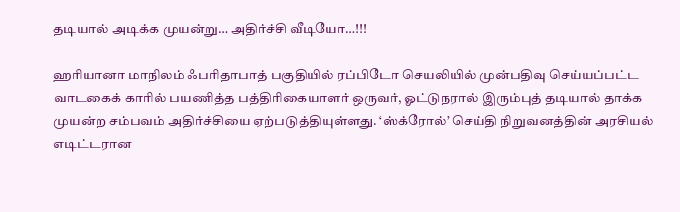தடியால் அடிக்க முயன்று… அதிர்ச்சி வீடியோ…!!!

ஹரியானா மாநிலம் ஃபரிதாபாத் பகுதியில் ரப்பிடோ செயலியில் முன்பதிவு செய்யப்பட்ட வாடகைக் காரில் பயணித்த பத்திரிகையாளர் ஒருவர், ஓட்டுநரால் இரும்புத் தடியால் தாக்க முயன்ற சம்பவம் அதிர்ச்சியை ஏற்படுத்தியுள்ளது. ‘ஸ்க்ரோல்’ செய்தி நிறுவனத்தின் அரசியல் எடிட்டரான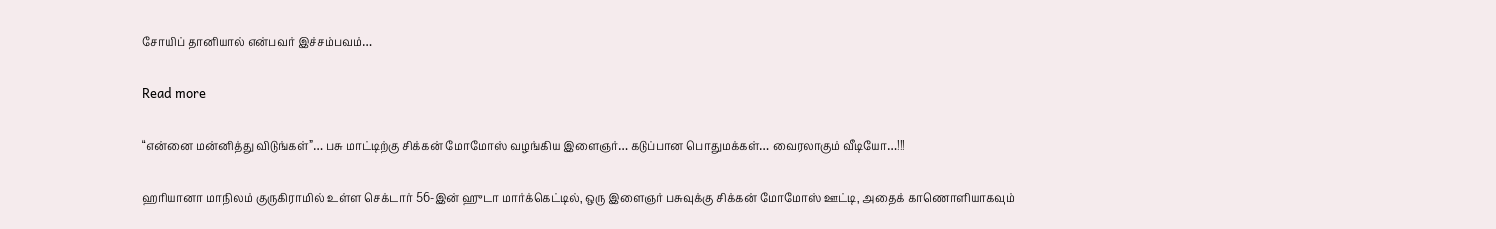சோயிப் தானியால் என்பவர் இச்சம்பவம்…

Read more

“என்னை மன்னித்து விடுங்கள்”… பசு மாட்டிற்கு சிக்கன் மோமோஸ் வழங்கிய இளைஞர்… கடுப்பான பொதுமக்கள்… வைரலாகும் வீடியோ…!!!

ஹரியானா மாநிலம் குருகிராமில் உள்ள செக்டார் 56-இன் ஹுடா மார்க்கெட்டில், ஒரு இளைஞர் பசுவுக்கு சிக்கன் மோமோஸ் ஊட்டி, அதைக் காணொளியாகவும்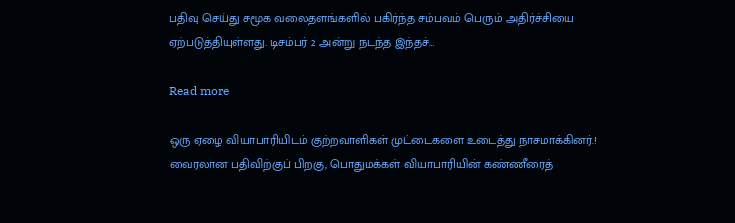பதிவு செய்து சமூக வலைதளங்களில் பகிர்ந்த சம்பவம் பெரும் அதிர்ச்சியை ஏற்படுத்தியுள்ளது. டிசம்பர் 2 அன்று நடந்த இந்தச்…

Read more

ஒரு ஏழை வியாபாரியிடம் குற்றவாளிகள் முட்டைகளை உடைத்து நாசமாக்கினர்.! வைரலான பதிவிற்குப் பிறகு, பொதுமக்கள் வியாபாரியின் கண்ணீரைத்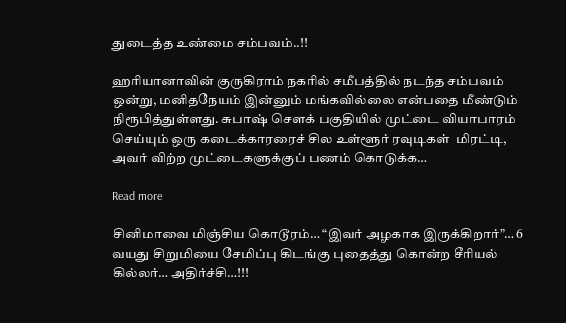துடைத்த உண்மை சம்பவம்..!!

ஹரியானாவின் குருகிராம் நகரில் சமீபத்தில் நடந்த சம்பவம் ஒன்று, மனிதநேயம் இன்னும் மங்கவில்லை என்பதை மீண்டும் நிரூபித்துள்ளது. சுபாஷ் சௌக் பகுதியில் முட்டை வியாபாரம் செய்யும் ஒரு கடைக்காரரைச் சில உள்ளூர் ரவுடிகள்  மிரட்டி, அவர் விற்ற முட்டைகளுக்குப் பணம் கொடுக்க…

Read more

சினிமாவை மிஞ்சிய கொடூரம்… “இவர் அழகாக இருக்கிறார்”… 6 வயது சிறுமியை சேமிப்பு கிடங்கு புதைத்து கொன்ற சீரியல் கில்லர்… அதிர்ச்சி…!!!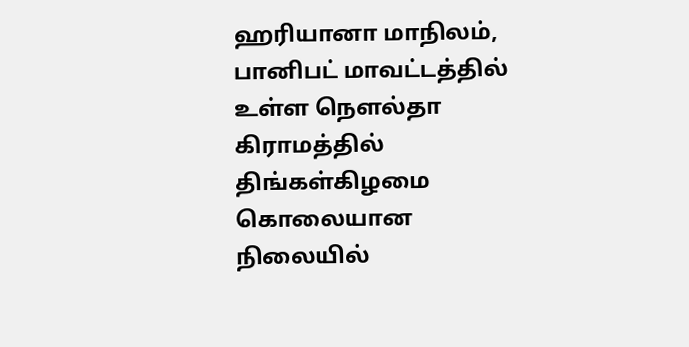ஹரியானா மாநிலம், பானிபட் மாவட்டத்தில் உள்ள நௌல்தா கிராமத்தில் திங்கள்கிழமை கொலையான நிலையில்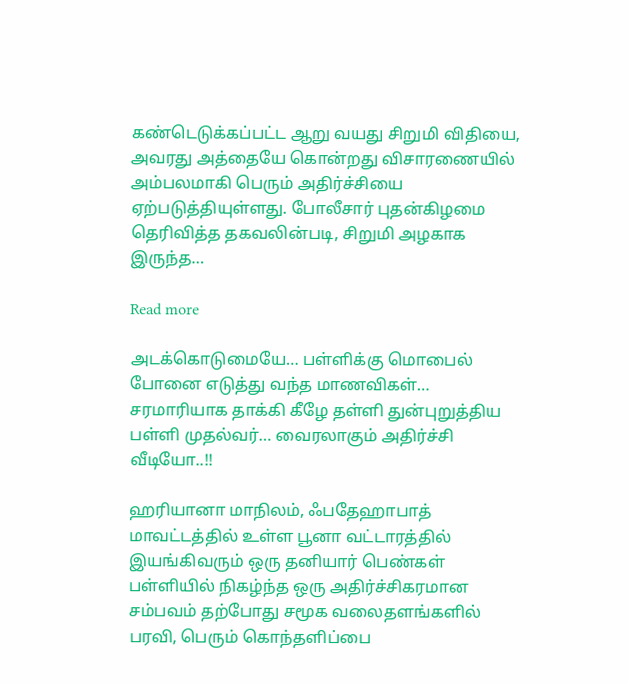கண்டெடுக்கப்பட்ட ஆறு வயது சிறுமி விதியை, அவரது அத்தையே கொன்றது விசாரணையில் அம்பலமாகி பெரும் அதிர்ச்சியை ஏற்படுத்தியுள்ளது. போலீசார் புதன்கிழமை தெரிவித்த தகவலின்படி, சிறுமி அழகாக இருந்த…

Read more

அடக்கொடுமையே… பள்ளிக்கு மொபைல் போனை எடுத்து வந்த மாணவிகள்… சரமாரியாக தாக்கி கீழே தள்ளி துன்புறுத்திய பள்ளி முதல்வர்… வைரலாகும் அதிர்ச்சி வீடியோ..!!

ஹரியானா மாநிலம், ஃபதேஹாபாத் மாவட்டத்தில் உள்ள பூனா வட்டாரத்தில் இயங்கிவரும் ஒரு தனியார் பெண்கள் பள்ளியில் நிகழ்ந்த ஒரு அதிர்ச்சிகரமான சம்பவம் தற்போது சமூக வலைதளங்களில் பரவி, பெரும் கொந்தளிப்பை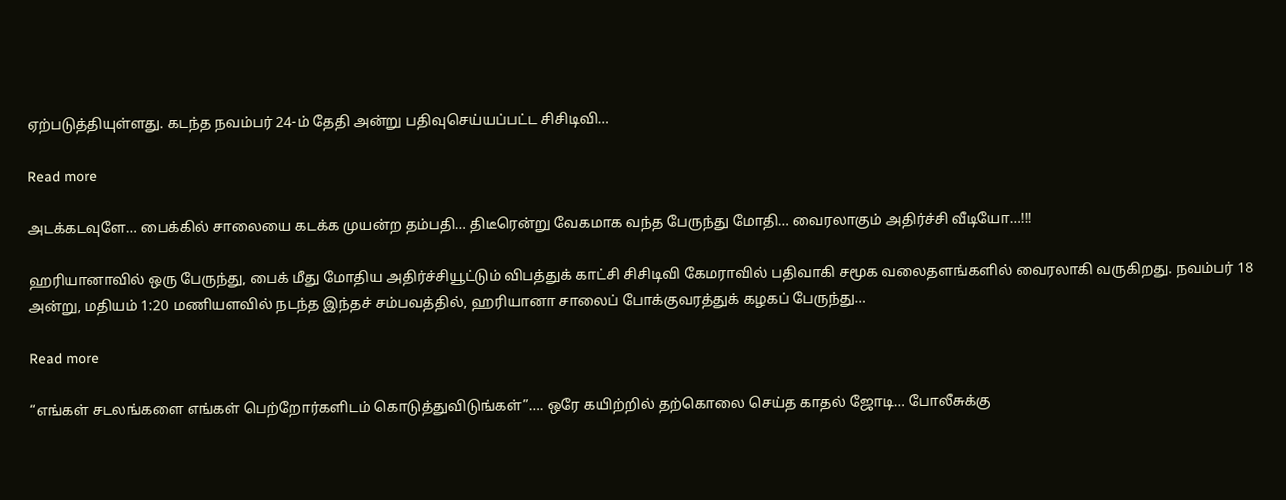ஏற்படுத்தியுள்ளது. கடந்த நவம்பர் 24-ம் தேதி அன்று பதிவுசெய்யப்பட்ட சிசிடிவி…

Read more

அடக்கடவுளே… பைக்கில் சாலையை கடக்க முயன்ற தம்பதி… திடீரென்று வேகமாக வந்த பேருந்து மோதி… வைரலாகும் அதிர்ச்சி வீடியோ…!!!

ஹரியானாவில் ஒரு பேருந்து, பைக் மீது மோதிய அதிர்ச்சியூட்டும் விபத்துக் காட்சி சிசிடிவி கேமராவில் பதிவாகி சமூக வலைதளங்களில் வைரலாகி வருகிறது. நவம்பர் 18 அன்று, மதியம் 1:20 மணியளவில் நடந்த இந்தச் சம்பவத்தில், ஹரியானா சாலைப் போக்குவரத்துக் கழகப் பேருந்து…

Read more

“எங்கள் சடலங்களை எங்கள் பெற்றோர்களிடம் கொடுத்துவிடுங்கள்”…. ஒரே கயிற்றில் தற்கொலை செய்த காதல் ஜோடி… போலீசுக்கு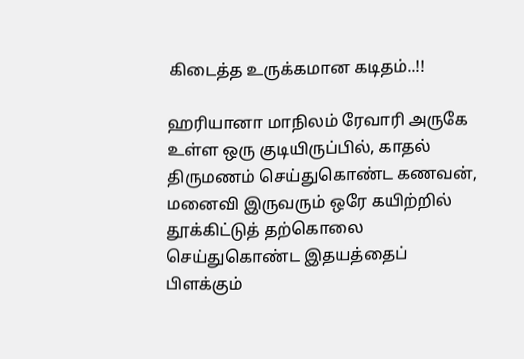கிடைத்த உருக்கமான கடிதம்..!!

ஹரியானா மாநிலம் ரேவாரி அருகே உள்ள ஒரு குடியிருப்பில், காதல் திருமணம் செய்துகொண்ட கணவன், மனைவி இருவரும் ஒரே கயிற்றில் தூக்கிட்டுத் தற்கொலை செய்துகொண்ட இதயத்தைப் பிளக்கும்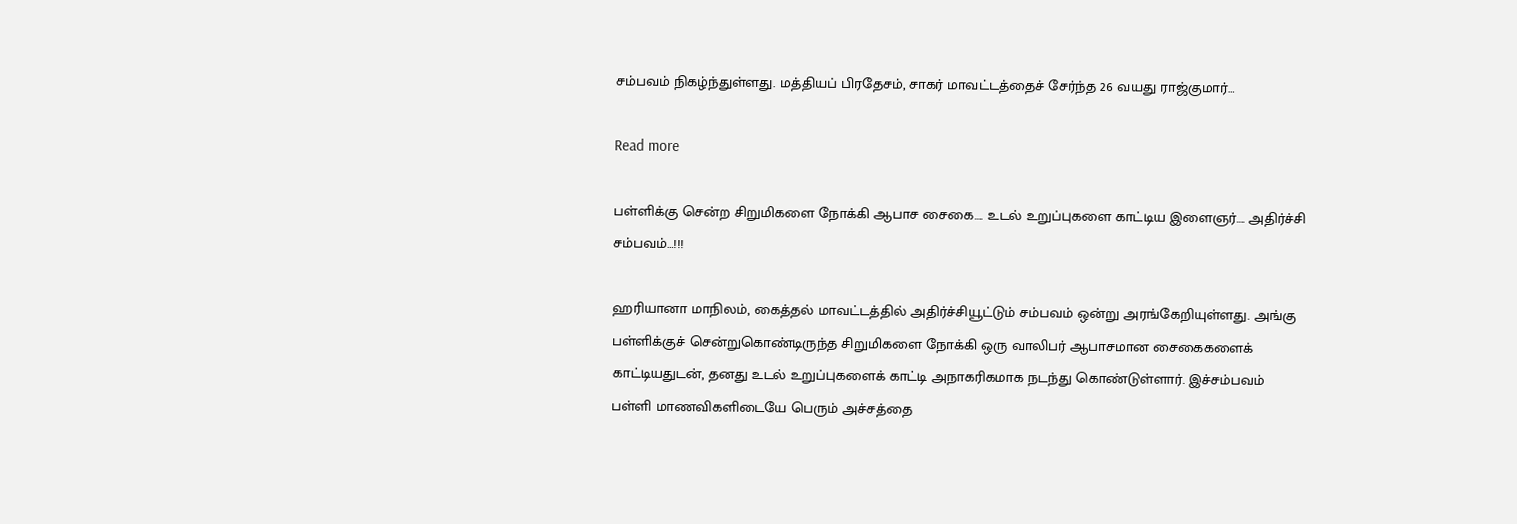சம்பவம் நிகழ்ந்துள்ளது. மத்தியப் பிரதேசம், சாகர் மாவட்டத்தைச் சேர்ந்த 26 வயது ராஜ்குமார்…

Read more

பள்ளிக்கு சென்ற சிறுமிகளை நோக்கி ஆபாச சைகை…. உடல் உறுப்புகளை காட்டிய இளைஞர்…. அதிர்ச்சி சம்பவம்…!!!

ஹரியானா மாநிலம், கைத்தல் மாவட்டத்தில் அதிர்ச்சியூட்டும் சம்பவம் ஒன்று அரங்கேறியுள்ளது. அங்கு பள்ளிக்குச் சென்றுகொண்டிருந்த சிறுமிகளை நோக்கி ஒரு வாலிபர் ஆபாசமான சைகைகளைக் காட்டியதுடன், தனது உடல் உறுப்புகளைக் காட்டி அநாகரிகமாக நடந்து கொண்டுள்ளார். இச்சம்பவம் பள்ளி மாணவிகளிடையே பெரும் அச்சத்தை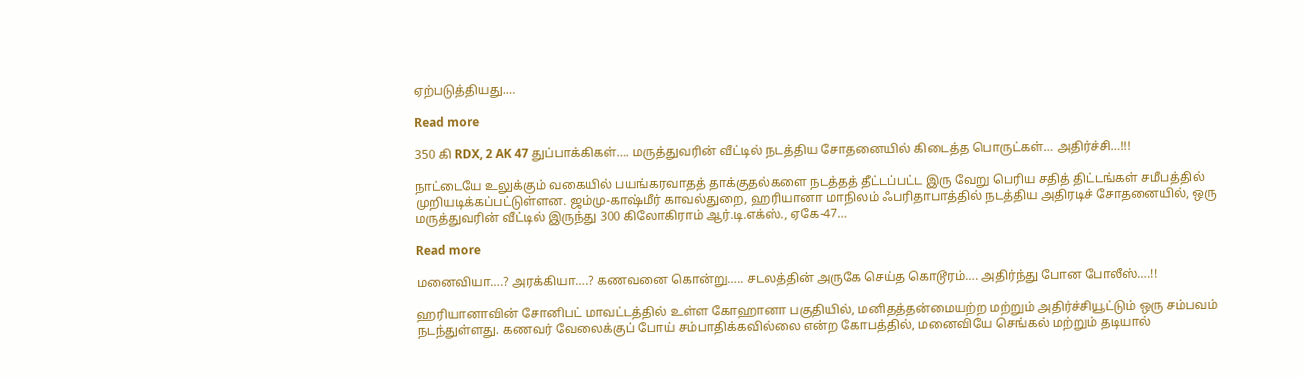ஏற்படுத்தியது.…

Read more

350 கி RDX, 2 AK 47 துப்பாக்கிகள்…. மருத்துவரின் வீட்டில் நடத்திய சோதனையில் கிடைத்த பொருட்கள்… அதிர்ச்சி…!!!

நாட்டையே உலுக்கும் வகையில் பயங்கரவாதத் தாக்குதல்களை நடத்தத் தீட்டப்பட்ட இரு வேறு பெரிய சதித் திட்டங்கள் சமீபத்தில் முறியடிக்கப்பட்டுள்ளன. ஜம்மு-காஷ்மீர் காவல்துறை, ஹரியானா மாநிலம் ஃபரிதாபாத்தில் நடத்திய அதிரடிச் சோதனையில், ஒரு மருத்துவரின் வீட்டில் இருந்து 300 கிலோகிராம் ஆர்.டி.எக்ஸ்., ஏகே-47…

Read more

மனைவியா….? அரக்கியா….? கணவனை கொன்று….. சடலத்தின் அருகே செய்த கொடூரம்…. அதிர்ந்து போன போலீஸ்….!!

ஹரியானாவின் சோனிபட் மாவட்டத்தில் உள்ள கோஹானா பகுதியில், மனிதத்தன்மையற்ற மற்றும் அதிர்ச்சியூட்டும் ஒரு சம்பவம் நடந்துள்ளது. கணவர் வேலைக்குப் போய் சம்பாதிக்கவில்லை என்ற கோபத்தில், மனைவியே செங்கல் மற்றும் தடியால்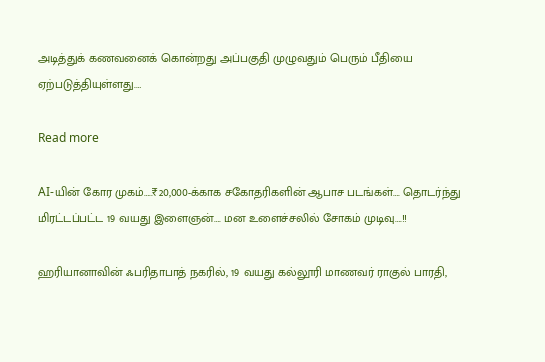அடித்துக் கணவனைக் கொன்றது அப்பகுதி முழுவதும் பெரும் பீதியை ஏற்படுத்தியுள்ளது.…

Read more

AI-யின் கோர முகம்…..₹20,000-க்காக சகோதரிகளின் ஆபாச படங்கள்…. தொடர்ந்து மிரட்டப்பட்ட 19 வயது இளைஞன்…. மன உளைச்சலில் சோகம் முடிவு….!!

ஹரியானாவின் ஃபரிதாபாத் நகரில், 19 வயது கல்லூரி மாணவர் ராகுல் பாரதி,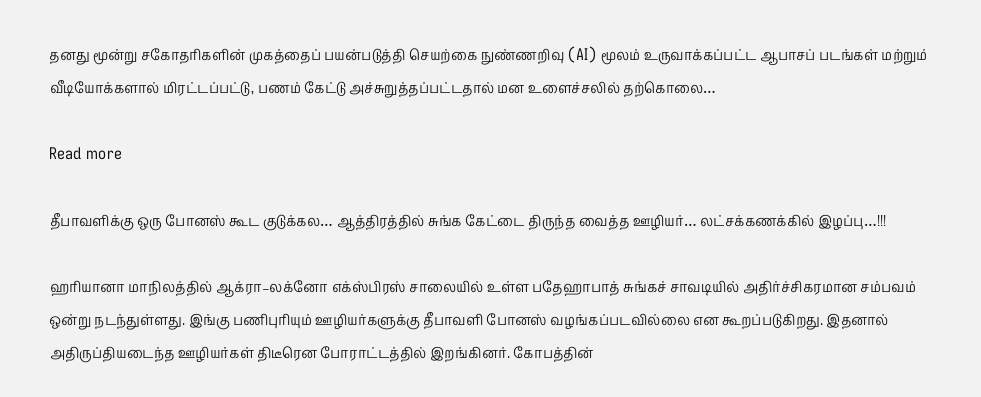தனது மூன்று சகோதரிகளின் முகத்தைப் பயன்படுத்தி செயற்கை நுண்ணறிவு (AI) மூலம் உருவாக்கப்பட்ட ஆபாசப் படங்கள் மற்றும் வீடியோக்களால் மிரட்டப்பட்டு, பணம் கேட்டு அச்சுறுத்தப்பட்டதால் மன உளைச்சலில் தற்கொலை…

Read more

தீபாவளிக்கு ஒரு போனஸ் கூட குடுக்கல… ஆத்திரத்தில் சுங்க கேட்டை திருந்த வைத்த ஊழியர்… லட்சக்கணக்கில் இழப்பு…!!!

ஹரியானா மாநிலத்தில் ஆக்ரா–லக்னோ எக்ஸ்பிரஸ் சாலையில் உள்ள பதேஹாபாத் சுங்கச் சாவடியில் அதிர்ச்சிகரமான சம்பவம் ஒன்று நடந்துள்ளது. இங்கு பணிபுரியும் ஊழியர்களுக்கு தீபாவளி போனஸ் வழங்கப்படவில்லை என கூறப்படுகிறது. இதனால் அதிருப்தியடைந்த ஊழியர்கள் திடீரென போராட்டத்தில் இறங்கினர். கோபத்தின்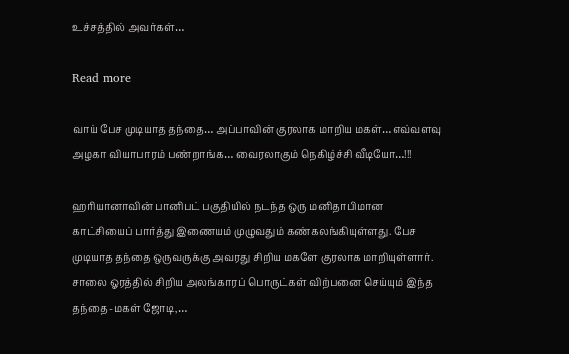உச்சத்தில் அவர்கள்…

Read more

வாய் பேச முடியாத தந்தை… அப்பாவின் குரலாக மாறிய மகள்… எவ்வளவு அழகா வியாபாரம் பண்றாங்க… வைரலாகும் நெகிழ்ச்சி வீடியோ…!!!

ஹரியானாவின் பானிபட் பகுதியில் நடந்த ஒரு மனிதாபிமான காட்சியைப் பார்த்து இணையம் முழுவதும் கண்கலங்கியுள்ளது. பேச முடியாத தந்தை ஒருவருக்கு அவரது சிறிய மகளே குரலாக மாறியுள்ளார். சாலை ஓரத்தில் சிறிய அலங்காரப் பொருட்கள் விற்பனை செய்யும் இந்த தந்தை-மகள் ஜோடி,…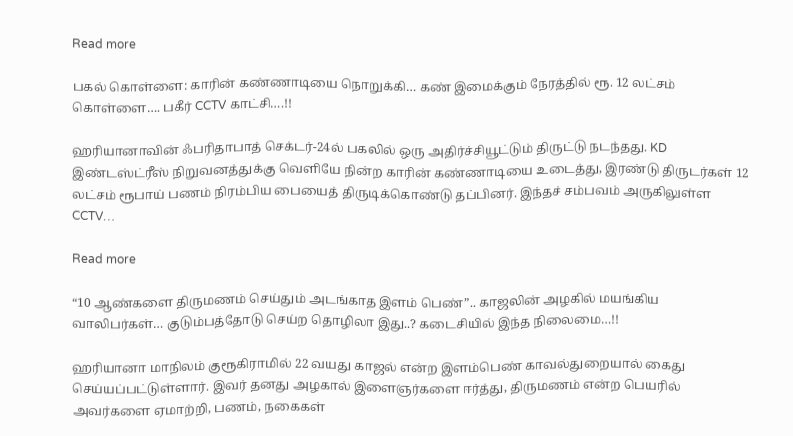Read more

பகல் கொள்ளை: காரின் கண்ணாடியை நொறுக்கி… கண் இமைக்கும் நேரத்தில் ரூ. 12 லட்சம் கொள்ளை…. பகீர் CCTV காட்சி….!!

ஹரியானாவின் ஃபரிதாபாத் செக்டர்-24ல் பகலில் ஒரு அதிர்ச்சியூட்டும் திருட்டு நடந்தது. KD இண்டஸ்ட்ரீஸ் நிறுவனத்துக்கு வெளியே நின்ற காரின் கண்ணாடியை உடைத்து, இரண்டு திருடர்கள் 12 லட்சம் ரூபாய் பணம் நிரம்பிய பையைத் திருடிக்கொண்டு தப்பினர். இந்தச் சம்பவம் அருகிலுள்ள CCTV…

Read more

“10 ஆண்களை திருமணம் செய்தும் அடங்காத இளம் பெண்”.. காஜலின் அழகில் மயங்கிய வாலிபர்கள்… குடும்பத்தோடு செய்ற தொழிலா இது..? கடைசியில் இந்த நிலைமை…!!

ஹரியானா மாநிலம் குரூகிராமில் 22 வயது காஜல் என்ற இளம்பெண் காவல்துறையால் கைது செய்யப்பட்டுள்ளார். இவர் தனது அழகால் இளைஞர்களை ஈர்த்து, திருமணம் என்ற பெயரில் அவர்களை ஏமாற்றி, பணம், நகைகள்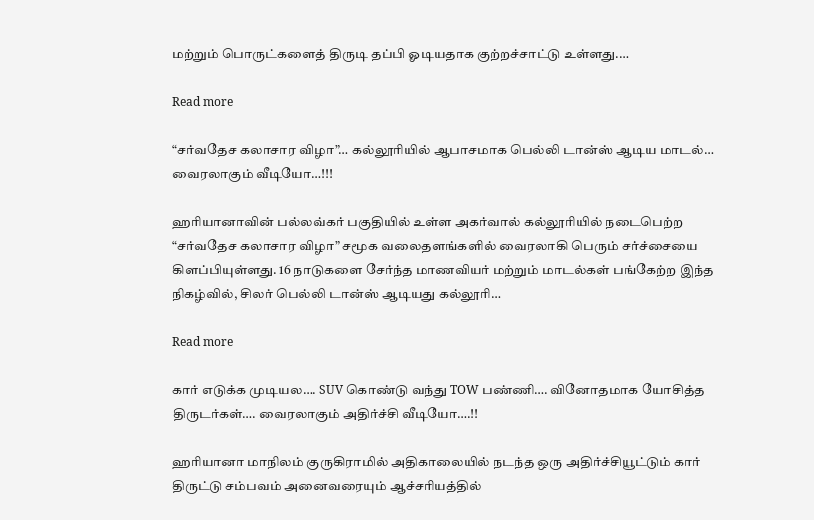மற்றும் பொருட்களைத் திருடி தப்பி ஓடியதாக குற்றச்சாட்டு உள்ளது.…

Read more

“சர்வதேச கலாசார விழா”… கல்லூரியில் ஆபாசமாக பெல்லி டான்ஸ் ஆடிய மாடல்… வைரலாகும் வீடியோ…!!!

ஹரியானாவின் பல்லவ்கர் பகுதியில் உள்ள அகர்வால் கல்லூரியில் நடைபெற்ற “சர்வதேச கலாசார விழா” சமூக வலைதளங்களில் வைரலாகி பெரும் சர்ச்சையை கிளப்பியுள்ளது. 16 நாடுகளை சேர்ந்த மாணவியர் மற்றும் மாடல்கள் பங்கேற்ற இந்த நிகழ்வில், சிலர் பெல்லி டான்ஸ் ஆடியது கல்லூரி…

Read more

கார் எடுக்க முடியல…. SUV கொண்டு வந்து TOW பண்ணி…. வினோதமாக யோசித்த திருடர்கள்…. வைரலாகும் அதிர்ச்சி வீடியோ….!!

ஹரியானா மாநிலம் குருகிராமில் அதிகாலையில் நடந்த ஒரு அதிர்ச்சியூட்டும் கார் திருட்டு சம்பவம் அனைவரையும் ஆச்சரியத்தில்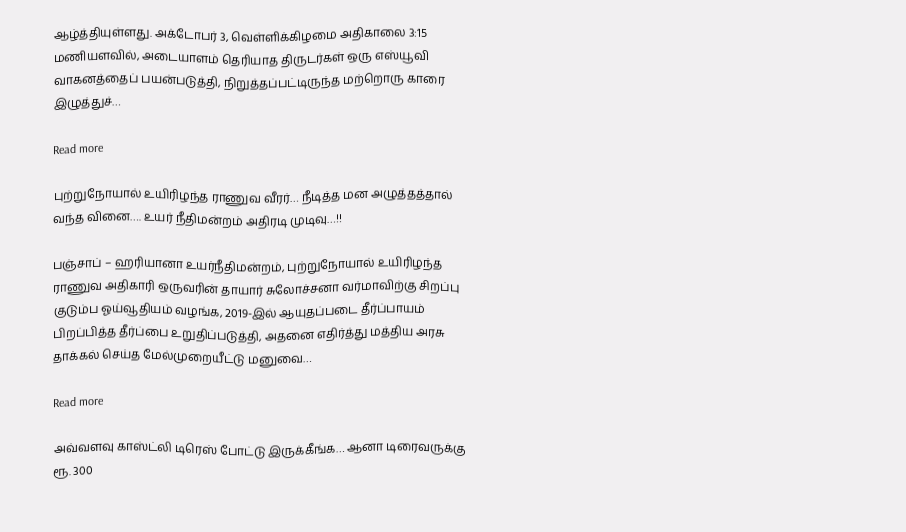ஆழ்த்தியுள்ளது. அக்டோபர் 3, வெள்ளிக்கிழமை அதிகாலை 3:15 மணியளவில், அடையாளம் தெரியாத திருடர்கள் ஒரு எஸ்யூவி வாகனத்தைப் பயன்படுத்தி, நிறுத்தப்பட்டிருந்த மற்றொரு காரை இழுத்துச்…

Read more

புற்றுநோயால் உயிரிழந்த ராணுவ வீரர்… நீடித்த மன அழுத்தத்தால் வந்த வினை…. உயர் நீதிமன்றம் அதிரடி முடிவு…!!

பஞ்சாப் – ஹரியானா உயர்நீதிமன்றம், புற்றுநோயால் உயிரிழந்த ராணுவ அதிகாரி ஒருவரின் தாயார் சுலோச்சனா வர்மாவிற்கு சிறப்பு குடும்ப ஓய்வூதியம் வழங்க, 2019-இல் ஆயுதப்படை தீர்ப்பாயம் பிறப்பித்த தீர்ப்பை உறுதிப்படுத்தி, அதனை எதிர்த்து மத்திய அரசு தாக்கல் செய்த மேல்முறையீட்டு மனுவை…

Read more

அவ்வளவு காஸ்ட்லி டிரெஸ் போட்டு இருக்கீங்க… ஆனா டிரைவருக்கு ரூ. 300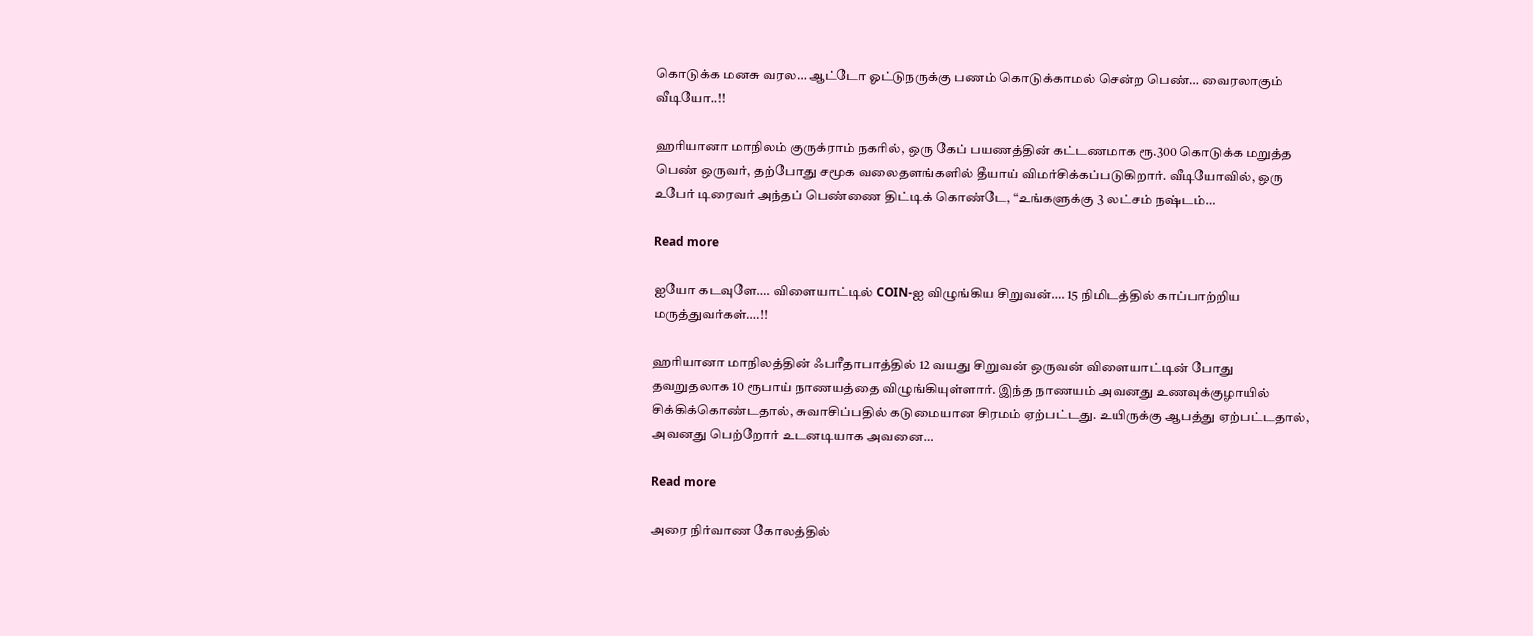கொடுக்க மனசு வரல… ஆட்டோ ஓட்டுநருக்கு பணம் கொடுக்காமல் சென்ற பெண்… வைரலாகும் வீடியோ..!!

ஹரியானா மாநிலம் குருக்ராம் நகரில், ஒரு கேப் பயணத்தின் கட்டணமாக ரூ.300 கொடுக்க மறுத்த பெண் ஒருவர், தற்போது சமூக வலைதளங்களில் தீயாய் விமர்சிக்கப்படுகிறார். வீடியோவில், ஒரு உபேர் டிரைவர் அந்தப் பெண்ணை திட்டிக் கொண்டே, “உங்களுக்கு 3 லட்சம் நஷ்டம்…

Read more

ஐயோ கடவுளே…. விளையாட்டில் COIN-ஐ விழுங்கிய சிறுவன்…. 15 நிமிடத்தில் காப்பாற்றிய மருத்துவர்கள்….!!

ஹரியானா மாநிலத்தின் ஃபரீதாபாத்தில் 12 வயது சிறுவன் ஒருவன் விளையாட்டின் போது தவறுதலாக 10 ரூபாய் நாணயத்தை விழுங்கியுள்ளார். இந்த நாணயம் அவனது உணவுக்குழாயில் சிக்கிக்கொண்டதால், சுவாசிப்பதில் கடுமையான சிரமம் ஏற்பட்டது. உயிருக்கு ஆபத்து ஏற்பட்டதால், அவனது பெற்றோர் உடனடியாக அவனை…

Read more

அரை நிர்வாண கோலத்தில்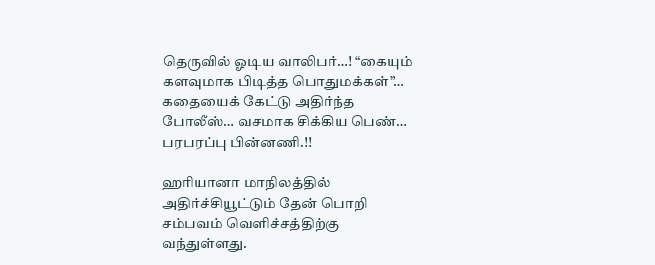தெருவில் ஓடிய வாலிபர்…! “கையும் களவுமாக பிடித்த பொதுமக்கள்”… கதையைக் கேட்டு அதிர்ந்த போலீஸ்… வசமாக சிக்கிய பெண்… பரபரப்பு பின்னணி.!!

ஹரியானா மாநிலத்தில் அதிர்ச்சியூட்டும் தேன் பொறி சம்பவம் வெளிச்சத்திற்கு வந்துள்ளது.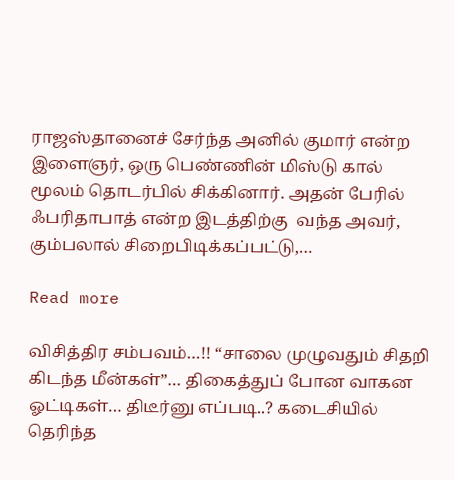ராஜஸ்தானைச் சேர்ந்த அனில் குமார் என்ற இளைஞர், ஒரு பெண்ணின் மிஸ்டு கால் மூலம் தொடர்பில் சிக்கினார். அதன் பேரில் ஃபரிதாபாத் என்ற இடத்திற்கு  வந்த அவர், கும்பலால் சிறைபிடிக்கப்பட்டு,…

Read more

விசித்திர சம்பவம்…!! “சாலை முழுவதும் சிதறி கிடந்த மீன்கள்”… திகைத்துப் போன வாகன ஓட்டிகள்… திடீர்னு எப்படி..? கடைசியில் தெரிந்த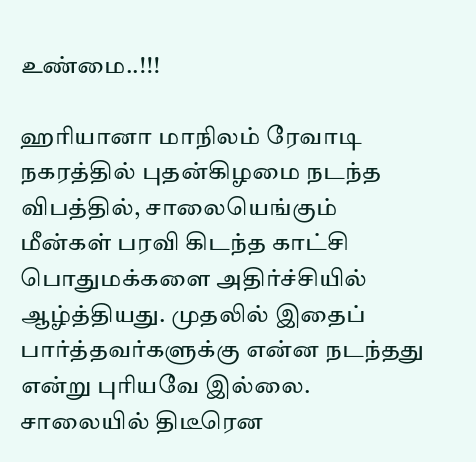உண்மை..!!!

ஹரியானா மாநிலம் ரேவாடி நகரத்தில் புதன்கிழமை நடந்த விபத்தில், சாலையெங்கும் மீன்கள் பரவி கிடந்த காட்சி பொதுமக்களை அதிர்ச்சியில் ஆழ்த்தியது. முதலில் இதைப் பார்த்தவர்களுக்கு என்ன நடந்தது என்று புரியவே இல்லை. சாலையில் திடீரென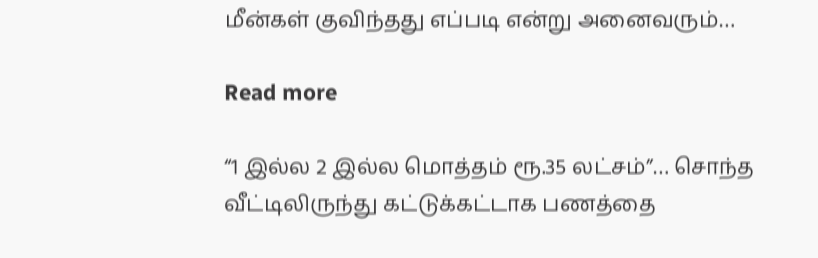மீன்கள் குவிந்தது எப்படி என்று அனைவரும்…

Read more

“1 இல்ல 2 இல்ல மொத்தம் ரூ.35 லட்சம்”… சொந்த வீட்டிலிருந்து கட்டுக்கட்டாக பணத்தை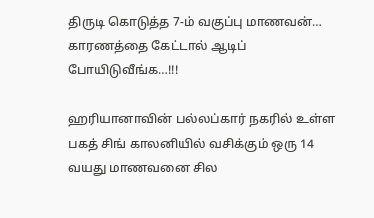திருடி கொடுத்த 7-ம் வகுப்பு மாணவன்… காரணத்தை கேட்டால் ஆடிப் போயிடுவீங்க…!!!

ஹரியானாவின் பல்லப்கார் நகரில் உள்ள பகத் சிங் காலனியில் வசிக்கும் ஒரு 14 வயது மாணவனை சில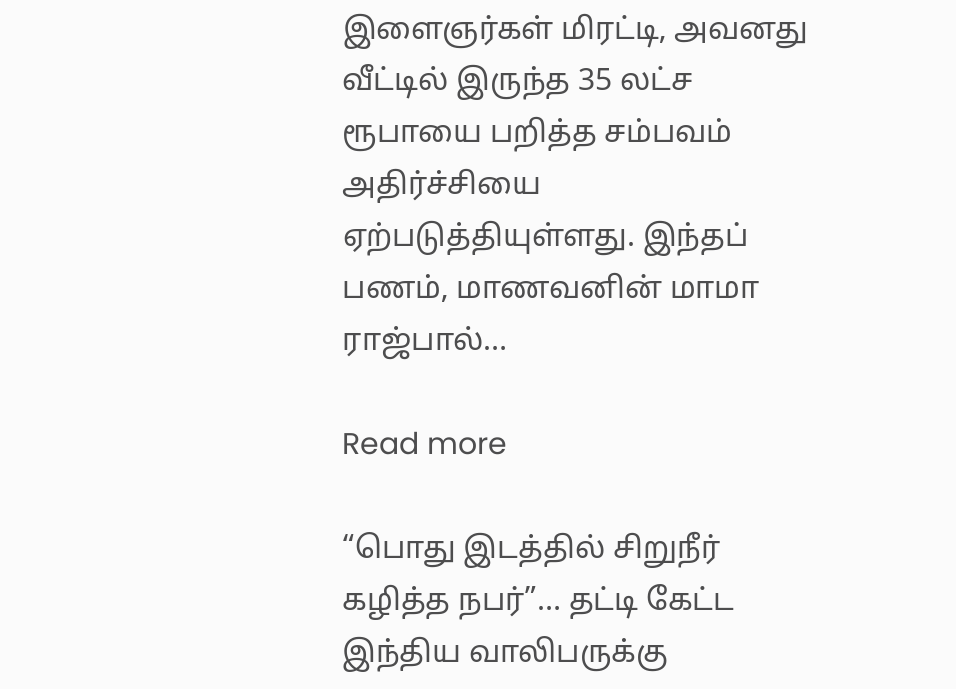இளைஞர்கள் மிரட்டி, அவனது வீட்டில் இருந்த 35 லட்ச ரூபாயை பறித்த சம்பவம் அதிர்ச்சியை ஏற்படுத்தியுள்ளது. இந்தப் பணம், மாணவனின் மாமா ராஜ்பால்…

Read more

“பொது இடத்தில் சிறுநீர் கழித்த நபர்”… தட்டி கேட்ட இந்திய வாலிபருக்கு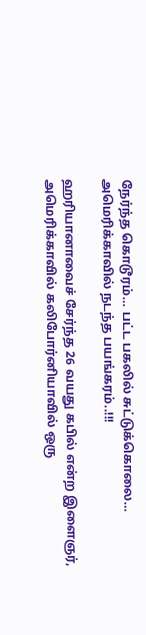நேர்ந்த கொடூரம்… பட்ட பகலில் சுட்டுக்கொலை… அமெரிக்காவில் நடந்த பயங்கரம்..!!!

ஹரியானாவைச் சேர்ந்த 26 வயது கபில் என்ற இளைஞர், அமெரிக்காவில் கலிபோர்னியாவில் ஒரு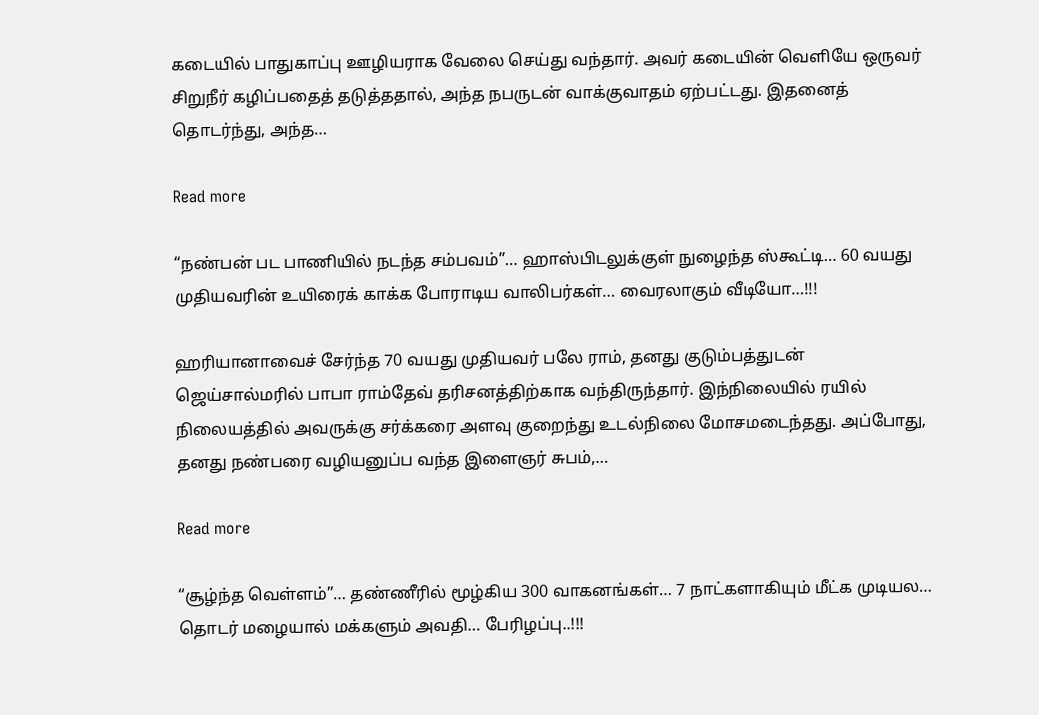கடையில் பாதுகாப்பு ஊழியராக வேலை செய்து வந்தார். அவர் கடையின் வெளியே ஒருவர் சிறுநீர் கழிப்பதைத் தடுத்ததால், அந்த நபருடன் வாக்குவாதம் ஏற்பட்டது. இதனைத் தொடர்ந்து, அந்த…

Read more

“நண்பன் பட பாணியில் நடந்த சம்பவம்”… ஹாஸ்பிடலுக்குள் நுழைந்த ஸ்கூட்டி… 60 வயது முதியவரின் உயிரைக் காக்க போராடிய வாலிபர்கள்… வைரலாகும் வீடியோ…!!!

ஹரியானாவைச் சேர்ந்த 70 வயது முதியவர் பலே ராம், தனது குடும்பத்துடன் ஜெய்சால்மரில் பாபா ராம்தேவ் தரிசனத்திற்காக வந்திருந்தார். இந்நிலையில் ரயில் நிலையத்தில் அவருக்கு சர்க்கரை அளவு குறைந்து உடல்நிலை மோசமடைந்தது. அப்போது, தனது நண்பரை வழியனுப்ப வந்த இளைஞர் சுபம்,…

Read more

“சூழ்ந்த வெள்ளம்”… தண்ணீரில் மூழ்கிய 300 வாகனங்கள்… 7 நாட்களாகியும் மீட்க முடியல… தொடர் மழையால் மக்களும் அவதி… பேரிழப்பு..!!!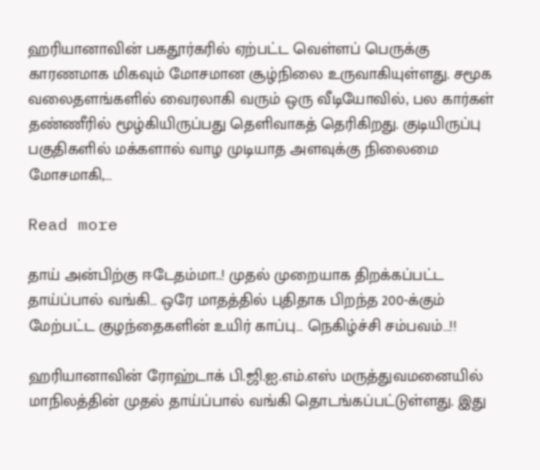ஹரியானாவின் பகதூர்கரில் ஏற்பட்ட வெள்ளப் பெருக்கு காரணமாக மிகவும் மோசமான சூழ்நிலை உருவாகியுள்ளது. சமூக வலைதளங்களில் வைரலாகி வரும் ஒரு வீடியோவில், பல கார்கள் தண்ணீரில் மூழ்கியிருப்பது தெளிவாகத் தெரிகிறது. குடியிருப்பு பகுதிகளில் மக்களால் வாழ முடியாத அளவுக்கு நிலைமை மோசமாகி,…

Read more

தாய் அன்பிற்கு ஈடேதம்மா..! முதல் முறையாக திறக்கப்பட்ட தாய்ப்பால் வங்கி… ஒரே மாதத்தில் புதிதாக பிறந்த 200-க்கும் மேற்பட்ட குழந்தைகளின் உயிர் காப்பு… நெகிழ்ச்சி சம்பவம்…!!

ஹரியானாவின் ரோஹ்டாக் பி.ஜி.ஐ.எம்.எஸ் மருத்துவமனையில் மாநிலத்தின் முதல் தாய்ப்பால் வங்கி தொடங்கப்பட்டுள்ளது. இது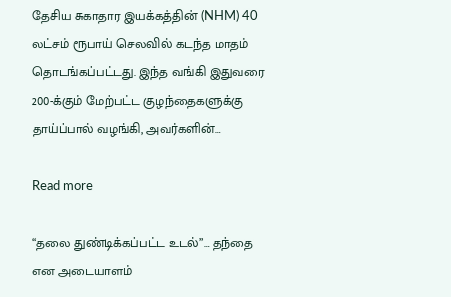தேசிய சுகாதார இயக்கத்தின் (NHM) 40 லட்சம் ரூபாய் செலவில் கடந்த மாதம் தொடங்கப்பட்டது. இந்த வங்கி இதுவரை 200-க்கும் மேற்பட்ட குழந்தைகளுக்கு தாய்ப்பால் வழங்கி, அவர்களின்…

Read more

“தலை துண்டிக்கப்பட்ட உடல்”… தந்தை என அடையாளம்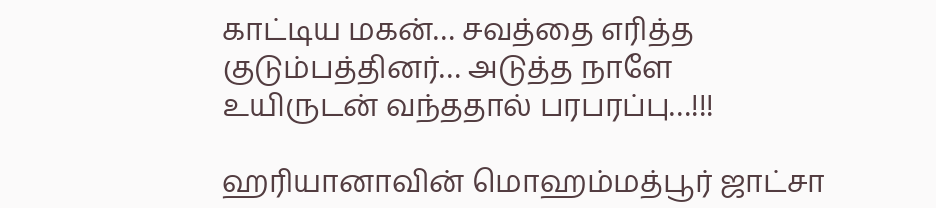காட்டிய மகன்… சவத்தை எரித்த குடும்பத்தினர்… அடுத்த நாளே உயிருடன் வந்ததால் பரபரப்பு…!!!

ஹரியானாவின் மொஹம்மத்பூர் ஜாட்சா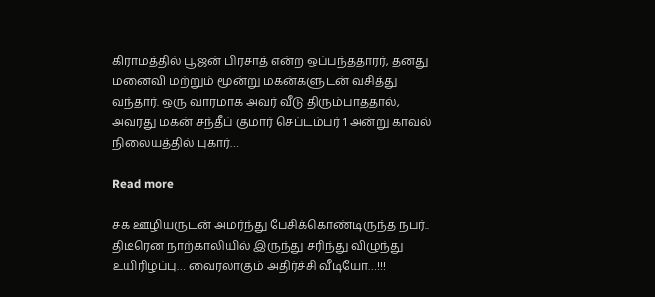கிராமத்தில் பூஜன் பிரசாத் என்ற ஒப்பந்ததாரர், தனது மனைவி மற்றும் மூன்று மகன்களுடன் வசித்து வந்தார். ஒரு வாரமாக அவர் வீடு திரும்பாததால், அவரது மகன் சந்தீப் குமார் செப்டம்பர் 1 அன்று காவல் நிலையத்தில் புகார்…

Read more

சக ஊழியருடன் அமர்ந்து பேசிக்கொண்டிருந்த நபர்.. திடீரென நாற்காலியில் இருந்து சரிந்து விழுந்து உயிரிழப்பு… வைரலாகும் அதிர்ச்சி வீடியோ…!!!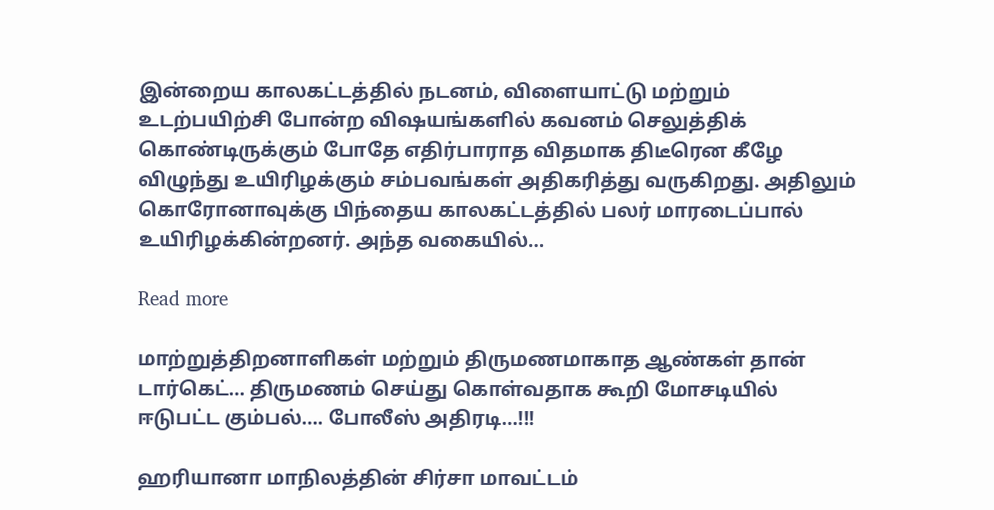இன்றைய காலகட்டத்தில் நடனம், விளையாட்டு மற்றும் உடற்பயிற்சி போன்ற விஷயங்களில் கவனம் செலுத்திக் கொண்டிருக்கும் போதே எதிர்பாராத விதமாக திடீரென கீழே விழுந்து உயிரிழக்கும் சம்பவங்கள் அதிகரித்து வருகிறது. அதிலும் கொரோனாவுக்கு பிந்தைய காலகட்டத்தில் பலர் மாரடைப்பால் உயிரிழக்கின்றனர். அந்த வகையில்…

Read more

மாற்றுத்திறனாளிகள் மற்றும் திருமணமாகாத ஆண்கள் தான் டார்கெட்… திருமணம் செய்து கொள்வதாக கூறி மோசடியில் ஈடுபட்ட கும்பல்…. போலீஸ் அதிரடி…!!!

ஹரியானா மாநிலத்தின் சிர்சா மாவட்டம்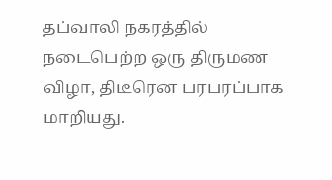தப்வாலி நகரத்தில் நடைபெற்ற ஒரு திருமண விழா, திடீரென பரபரப்பாக மாறியது.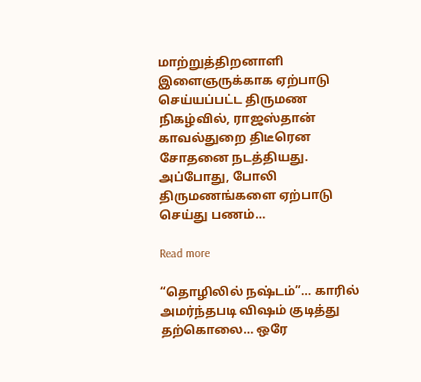மாற்றுத்திறனாளி இளைஞருக்காக ஏற்பாடு செய்யப்பட்ட திருமண நிகழ்வில், ராஜஸ்தான் காவல்துறை திடீரென சோதனை நடத்தியது. அப்போது, போலி திருமணங்களை ஏற்பாடு செய்து பணம்…

Read more

“தொழிலில் நஷ்டம்”… காரில் அமர்ந்தபடி விஷம் குடித்து தற்கொலை… ஒரே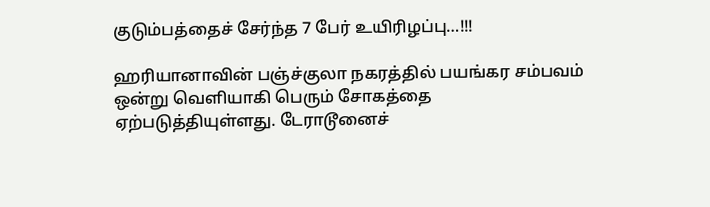குடும்பத்தைச் சேர்ந்த 7 பேர் உயிரிழப்பு…!!!

ஹரியானாவின் பஞ்ச்குலா நகரத்தில் பயங்கர சம்பவம் ஒன்று வெளியாகி பெரும் சோகத்தை ஏற்படுத்தியுள்ளது. டேராடூனைச்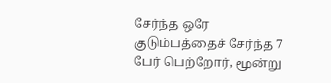சேர்ந்த ஒரே குடும்பத்தைச் சேர்ந்த 7 பேர் பெற்றோர், மூன்று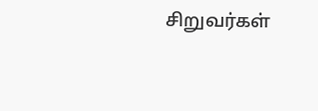சிறுவர்கள்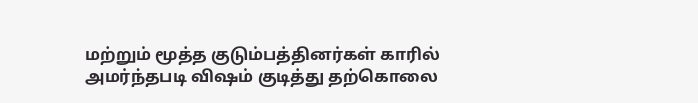மற்றும் மூத்த குடும்பத்தினர்கள் காரில் அமர்ந்தபடி விஷம் குடித்து தற்கொலை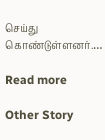செய்து கொண்டுள்ளனர்.…

Read more

Other Story